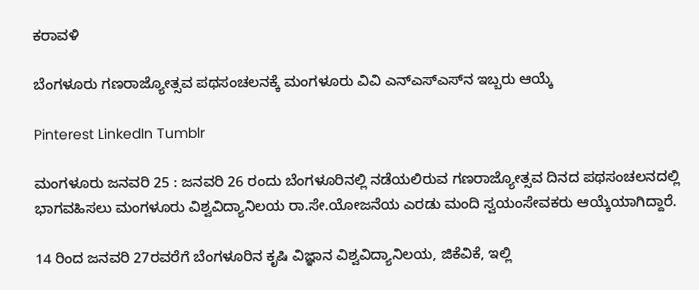ಕರಾವಳಿ

ಬೆಂಗಳೂರು ಗಣರಾಜ್ಯೋತ್ಸವ ಪಥಸಂಚಲನಕ್ಕೆ ಮಂಗಳೂರು ವಿವಿ ಎನ್‌ಎಸ್‌ಎಸ್‌ನ ಇಬ್ಬರು ಆಯ್ಕೆ

Pinterest LinkedIn Tumblr

ಮಂಗಳೂರು ಜನವರಿ 25 : ಜನವರಿ 26 ರಂದು ಬೆಂಗಳೂರಿನಲ್ಲಿ ನಡೆಯಲಿರುವ ಗಣರಾಜ್ಯೋತ್ಸವ ದಿನದ ಪಥಸಂಚಲನದಲ್ಲಿ ಭಾಗವಹಿಸಲು ಮಂಗಳೂರು ವಿಶ್ವವಿದ್ಯಾನಿಲಯ ರಾ.ಸೇ.ಯೋಜನೆಯ ಎರಡು ಮಂದಿ ಸ್ವಯಂಸೇವಕರು ಆಯ್ಕೆಯಾಗಿದ್ದಾರೆ.

14 ರಿಂದ ಜನವರಿ 27ರವರೆಗೆ ಬೆಂಗಳೂರಿನ ಕೃಷಿ ವಿಜ್ಞಾನ ವಿಶ್ವವಿದ್ಯಾನಿಲಯ, ಜಿಕೆವಿಕೆ, ಇಲ್ಲಿ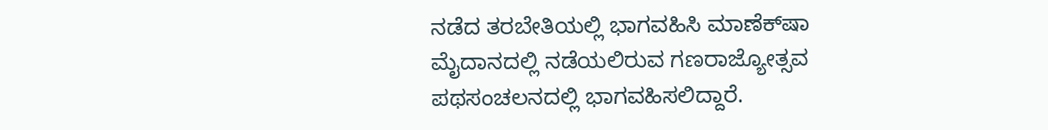ನಡೆದ ತರಬೇತಿಯಲ್ಲಿ ಭಾಗವಹಿಸಿ ಮಾಣೆಕ್‍ಷಾ ಮೈದಾನದಲ್ಲಿ ನಡೆಯಲಿರುವ ಗಣರಾಜ್ಯೋತ್ಸವ ಪಥಸಂಚಲನದಲ್ಲಿ ಭಾಗವಹಿಸಲಿದ್ದಾರೆ.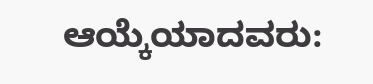ಆಯ್ಕೆಯಾದವರು: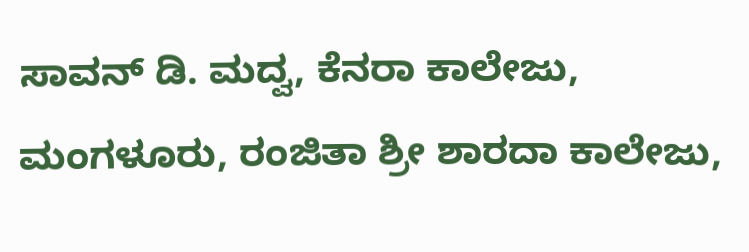ಸಾವನ್ ಡಿ. ಮದ್ವ, ಕೆನರಾ ಕಾಲೇಜು, ಮಂಗಳೂರು, ರಂಜಿತಾ ಶ್ರೀ ಶಾರದಾ ಕಾಲೇಜು,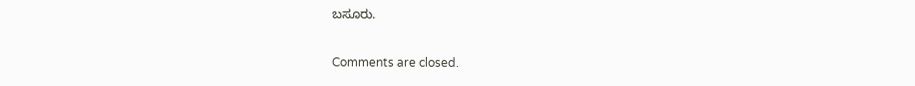ಬಸೂರು.

Comments are closed.